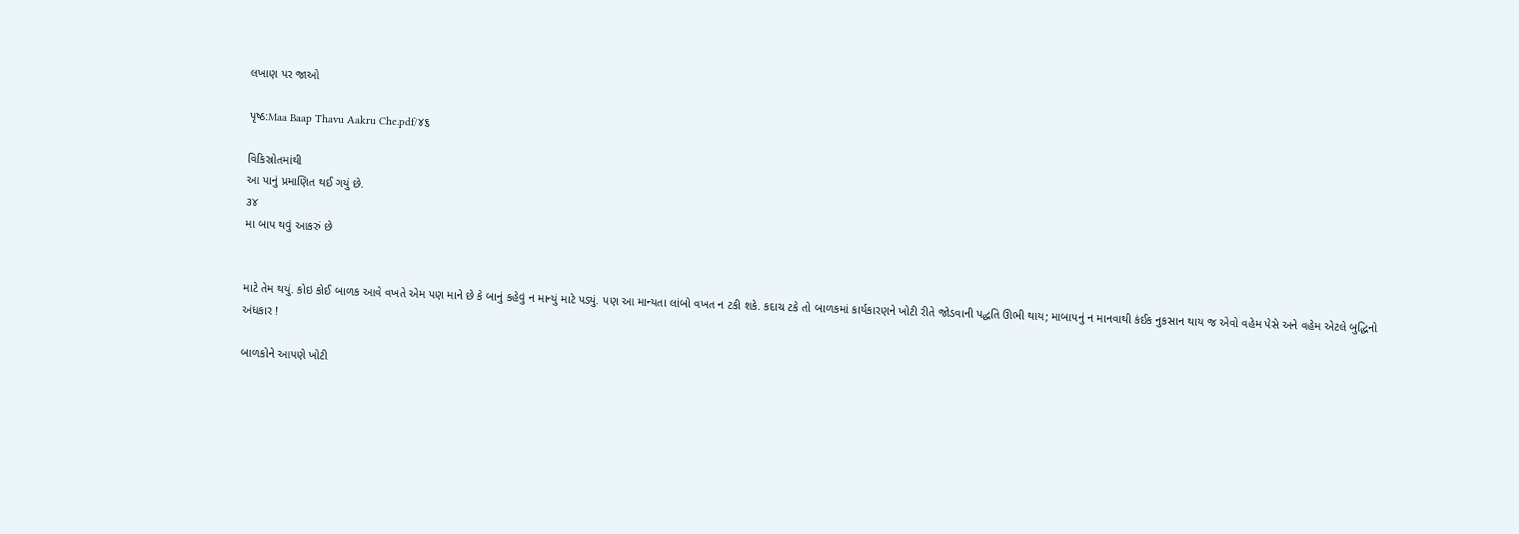લખાણ પર જાઓ

પૃષ્ઠ:Maa Baap Thavu Aakru Che.pdf/૪૬

વિકિસ્રોતમાંથી
આ પાનું પ્રમાણિત થઈ ગયું છે.
૩૪
મા બાપ થવું આકરું છે


માટે તેમ થયું. કોઇ કોઈ બાળક આવે વખતે એમ પણ માને છે કે બાનું કહેવું ન માન્યું માટે પડ્યું. પણ આ માન્યતા લાંબો વખત ન ટકી શકે. કદાચ ટકે તો બાળકમાં કાર્યકારણને ખોટી રીતે જોડવાની પદ્ધતિ ઊભી થાય; માબાપનું ન માનવાથી કંઈક નુકસાન થાય જ એવો વહેમ પેસે અને વહેમ એટલે બુદ્ધિનો અંધકાર !

બાળકોને આપણે ખોટી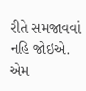રીતે સમજાવવાં નહિ જોઇએ. એમ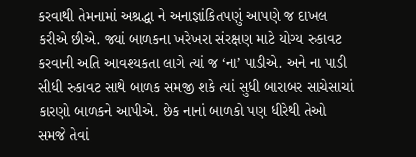કરવાથી તેમનામાં અશ્રદ્ધા ને અનાજ્ઞાંકિતપણું આપણે જ દાખલ કરીએ છીએ. જ્યાં બાળકના ખરેખરા સંરક્ષણ માટે યોગ્ય રુકાવટ કરવાની અતિ આવશ્યકતા લાગે ત્યાં જ ‘ના’ પાડીએ. અને ના પાડી સીધી રુકાવટ સાથે બાળક સમજી શકે ત્યાં સુધી બારાબર સાચેસાચાં કારણો બાળકને આપીએ. છેક નાનાં બાળકો પણ ધીરેથી તેઓ સમજે તેવાં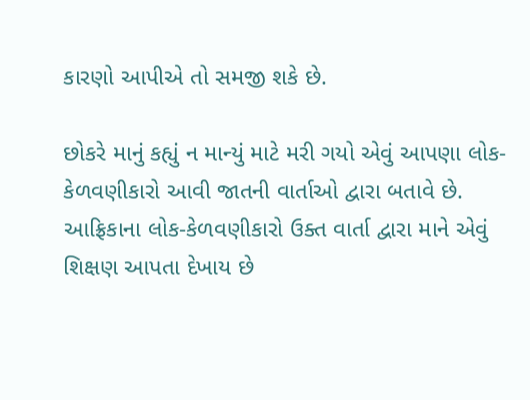કારણો આપીએ તો સમજી શકે છે.

છોકરે માનું કહ્યું ન માન્યું માટે મરી ગયો એવું આપણા લોક-કેળવણીકારો આવી જાતની વાર્તાઓ દ્વારા બતાવે છે. આફ્રિકાના લોક-કેળવણીકારો ઉક્ત વાર્તા દ્વારા માને એવું શિક્ષણ આપતા દેખાય છે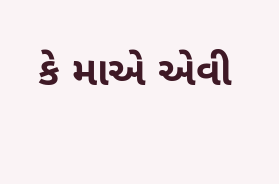કે માએ એવી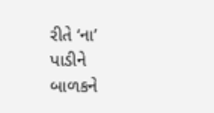રીતે ‘ના’ પાડીને બાળકને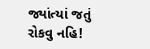જ્યાંત્યાં જતું રોકવુ નહિ!